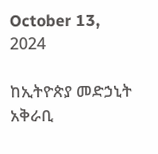October 13, 2024

ከኢትዮጵያ መድኃኒት አቅራቢ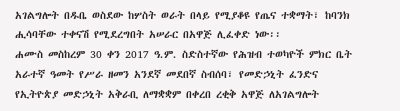አገልግሎት በዱቤ ወስደው ከሦስት ወራት በላይ የሚያቆዩ የጤና ተቋማት፣ ከባንክ ሒሳባቸው ተቀናሽ የሚደረግበት አሠራር በአዋጅ ሊፈቀድ ነው፡፡
ሐሙስ መስከረም 30 ቀን 2017 ዓ.ም. ስድስተኛው የሕዝብ ተወካዮች ምክር ቤት አራተኛ ዓመት የሥራ ዘመን አንደኛ መደበኛ ስብሰባ፣ የመድኃኒት ፈንድና የኢትዮጵያ መድኃኒት አቅራቢ ለማቋቋም በቀረበ ረቂቅ አዋጅ ለአገልግሎት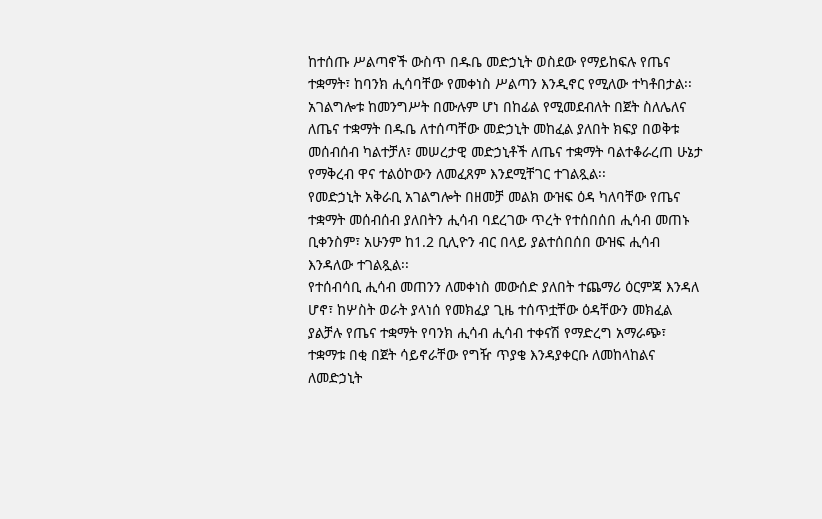ከተሰጡ ሥልጣኖች ውስጥ በዱቤ መድኃኒት ወስደው የማይከፍሉ የጤና ተቋማት፣ ከባንክ ሒሳባቸው የመቀነስ ሥልጣን እንዲኖር የሚለው ተካቶበታል፡፡
አገልግሎቱ ከመንግሥት በሙሉም ሆነ በከፊል የሚመደብለት በጀት ስለሌለና ለጤና ተቋማት በዱቤ ለተሰጣቸው መድኃኒት መከፈል ያለበት ክፍያ በወቅቱ መሰብሰብ ካልተቻለ፣ መሠረታዊ መድኃኒቶች ለጤና ተቋማት ባልተቆራረጠ ሁኔታ የማቅረብ ዋና ተልዕኮውን ለመፈጸም እንደሚቸገር ተገልጿል፡፡
የመድኃኒት አቅራቢ አገልግሎት በዘመቻ መልክ ውዝፍ ዕዳ ካለባቸው የጤና ተቋማት መሰብሰብ ያለበትን ሒሳብ ባደረገው ጥረት የተሰበሰበ ሒሳብ መጠኑ ቢቀንስም፣ አሁንም ከ1.2 ቢሊዮን ብር በላይ ያልተሰበሰበ ውዝፍ ሒሳብ እንዳለው ተገልጿል፡፡
የተሰብሳቢ ሒሳብ መጠንን ለመቀነስ መውሰድ ያለበት ተጨማሪ ዕርምጃ እንዳለ ሆኖ፣ ከሦስት ወራት ያላነሰ የመክፈያ ጊዜ ተሰጥቷቸው ዕዳቸውን መክፈል ያልቻሉ የጤና ተቋማት የባንክ ሒሳብ ሒሳብ ተቀናሽ የማድረግ አማራጭ፣ ተቋማቱ በቂ በጀት ሳይኖራቸው የግዥ ጥያቄ እንዳያቀርቡ ለመከላከልና ለመድኃኒት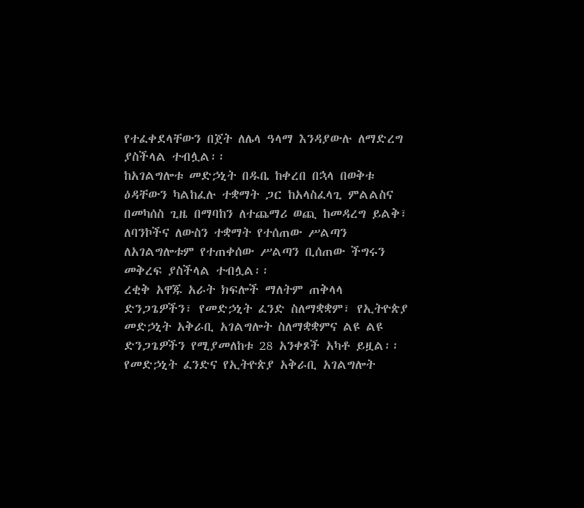የተፈቀደላቸውን በጀት ለሌላ ዓላማ እንዳያውሉ ለማድረግ ያስችላል ተብሏል፡፡
ከአገልግሎቱ መድኃኒት በዱቤ ከቀረበ በኋላ በወቅቱ ዕዳቸውን ካልከፈሉ ተቋማት ጋር ከአላስፈላጊ ምልልስና በመካሰስ ጊዜ በማባከን ለተጨማሪ ወጪ ከመዳረግ ይልቅ፣ ለባንኮችና ለውስን ተቋማት የተሰጠው ሥልጣን ለአገልግሎቱም የተጠቀሰው ሥልጣን ቢሰጠው ችግሩን መቅረፍ ያስችላል ተብሏል፡፡
ረቂቅ አዋጁ አራት ክፍሎች ማለትም ጠቅላላ ድንጋጌዎችን፣ የመድኃኒት ፈንድ ስለማቋቋም፣ የኢትዮጵያ መድኃኒት አቅራቢ አገልግሎት ስለማቋቋምና ልዩ ልዩ ድንጋጌዎችን የሚያመለከቱ 28 አንቀጾች አካቶ ይዟል፡፡
የመድኃኒት ፈንድና የኢትዮጵያ አቅራቢ አገልግሎት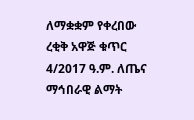ለማቋቋም የቀረበው ረቂቅ አዋጅ ቁጥር 4/2017 ዓ.ም. ለጤና ማኅበራዊ ልማት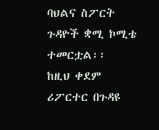ባህልና ስፖርት ጉዳዮች ቋሚ ኮሚቴ ተመርቷል፡፡
ከዚህ ቀደም ሪፖርተር በጉዳዩ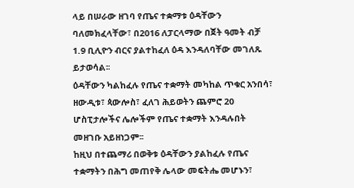ላይ በሠራው ዘገባ የጤና ተቋማቱ ዕዳቸውን ባለመክፈላቸው፣ በ2016 ለፓርላማው በጀት ዓመት ብቻ 1.9 ቢሊዮን ብርና ያልተከፈለ ዕዳ እንዳለባቸው መገለጹ ይታወሳል፡፡
ዕዳቸውን ካልከፈሉ የጤና ተቋማት መካከል ጥቁር አንበሳ፣ ዘውዲቱ፣ ጳውሎስ፣ ፈለገ ሕይወትን ጨምሮ 20 ሆስፒታሎችና ሌሎችም የጤና ተቋማት እንዳሉበት መዘገቡ አይዘነጋም፡፡
ከዚህ በተጨማሪ በወቅቱ ዕዳቸውን ያልከፈሉ የጤና ተቋማትን በሕግ መጠየቅ ሌላው መፍትሔ መሆኑን፣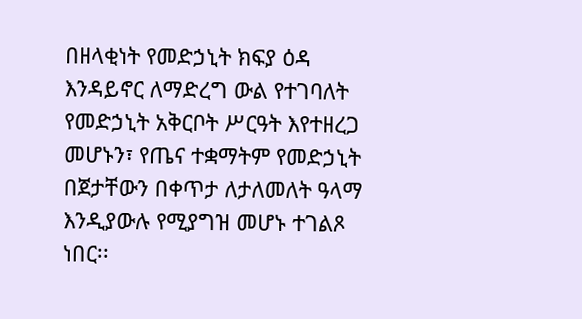በዘላቂነት የመድኃኒት ክፍያ ዕዳ እንዳይኖር ለማድረግ ውል የተገባለት የመድኃኒት አቅርቦት ሥርዓት እየተዘረጋ መሆኑን፣ የጤና ተቋማትም የመድኃኒት በጀታቸውን በቀጥታ ለታለመለት ዓላማ እንዲያውሉ የሚያግዝ መሆኑ ተገልጾ ነበር፡፡